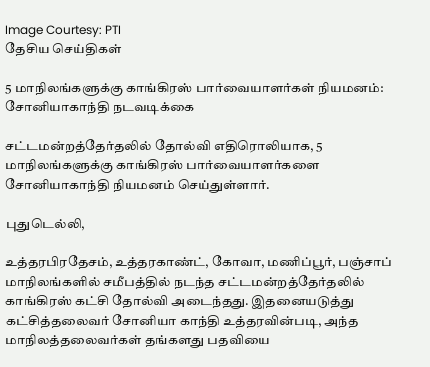Image Courtesy: PTI
தேசிய செய்திகள்

5 மாநிலங்களுக்கு காங்கிரஸ் பார்வையாளர்கள் நியமனம்: சோனியாகாந்தி நடவடிக்கை

சட்டமன்றத்தேர்தலில் தோல்வி எதிரொலியாக, 5 மாநிலங்களுக்கு காங்கிரஸ் பார்வையாளர்களை சோனியாகாந்தி நியமனம் செய்துள்ளார்.

புதுடெல்லி,

உத்தரபிரதேசம், உத்தரகாண்ட், கோவா, மணிப்பூர், பஞ்சாப் மாநிலங்களில் சமீபத்தில் நடந்த சட்டமன்றத்தேர்தலில் காங்கிரஸ் கட்சி தோல்வி அடைந்தது. இதனையடுத்து கட்சித்தலைவர் சோனியா காந்தி உத்தரவின்படி, அந்த மாநிலத்தலைவர்கள் தங்களது பதவியை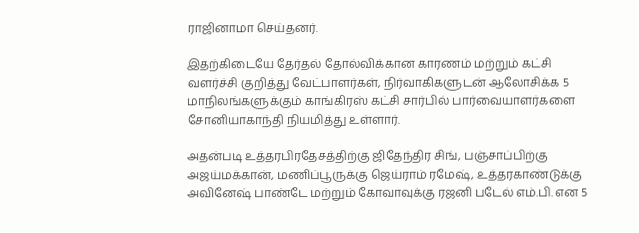ராஜினாமா செய்தனர்.

இதற்கிடையே தேர்தல் தோல்விக்கான காரணம் மற்றும் கட்சி வளர்ச்சி குறித்து வேட்பாளர்கள், நிர்வாகிகளுடன் ஆலோசிக்க 5 மாநிலங்களுக்கும் காங்கிரஸ் கட்சி சார்பில் பார்வையாளர்களை சோனியாகாந்தி நியமித்து உள்ளார்.

அதன்படி உத்தரபிரதேசத்திற்கு ஜிதேந்திர சிங், பஞ்சாப்பிற்கு அஜய்மக்கான், மணிப்பூருக்கு ஜெய்ராம் ரமேஷ், உத்தரகாண்டுக்கு அவினேஷ் பாண்டே மற்றும் கோவாவுக்கு ரஜனி படேல் எம்.பி. என 5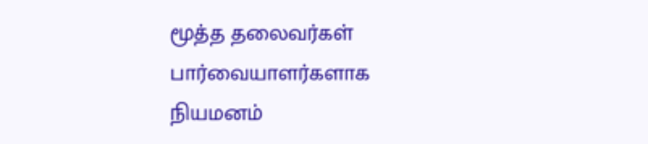மூத்த தலைவர்கள் பார்வையாளர்களாக நியமனம்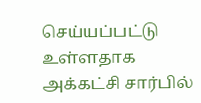செய்யப்பட்டு உள்ளதாக அக்கட்சி சார்பில்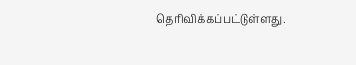தெரிவிக்கப்பட்டுள்ளது.